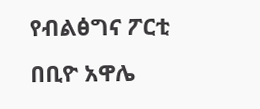የብልፅግና ፖርቲ በቢዮ አዋሌ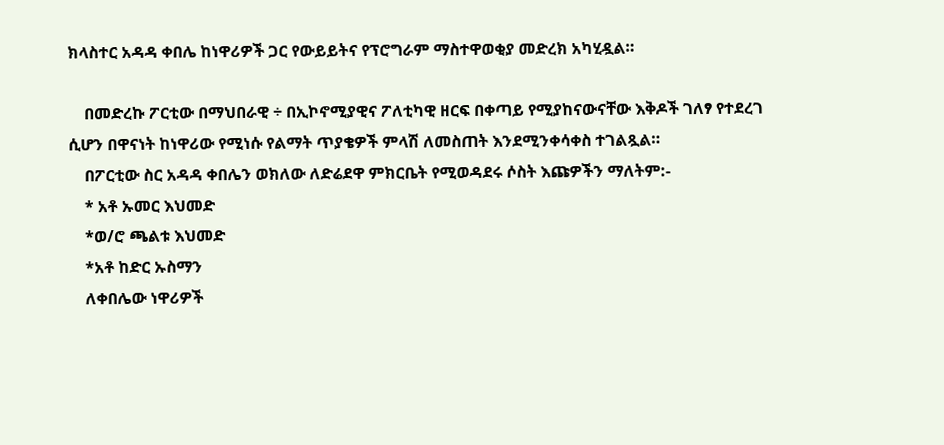ክላስተር አዳዳ ቀበሌ ከነዋሪዎች ጋር የውይይትና የፕሮግራም ማስተዋወቂያ መድረክ አካሂዷል።

    በመድረኩ ፖርቲው በማህበራዊ ÷ በኢኮኖሚያዊና ፖለቲካዊ ዘርፍ በቀጣይ የሚያከናውናቸው እቅዶች ገለፃ የተደረገ ሲሆን በዋናነት ከነዋሪው የሚነሱ የልማት ጥያቄዎች ምላሽ ለመስጠት እንደሚንቀሳቀስ ተገልጿል።
    በፖርቲው ስር አዳዳ ቀበሌን ወክለው ለድሬደዋ ምክርቤት የሚወዳደሩ ሶስት እጩዎችን ማለትም:-
    * አቶ ኡመር እህመድ
    *ወ/ሮ ጫልቱ እህመድ
    *አቶ ከድር ኡስማን
    ለቀበሌው ነዋሪዎች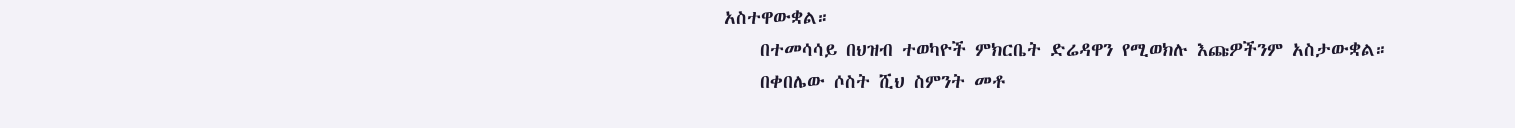አስተዋውቋል።
    በተመሳሳይ በህዝብ ተወካዮች ምክርቤት ድሬዳዋን የሚወክሉ እጩዎችንም አስታውቋል።
    በቀበሌው ሶስት ሺህ ስምንት መቶ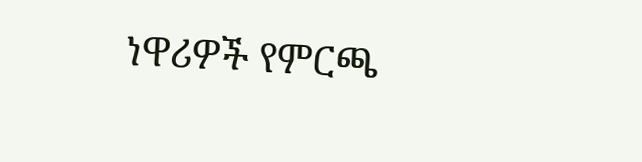ነዋሪዎች የምርጫ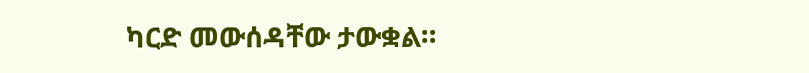ካርድ መውሰዳቸው ታውቋል።